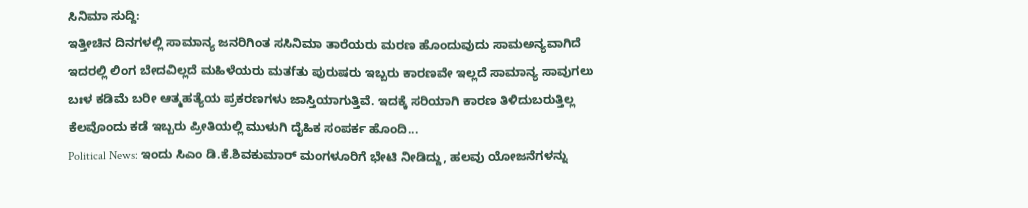ಸಿನಿಮಾ ಸುದ್ದಿ:
ಇತ್ತೀಚಿನ ದಿನಗಳಲ್ಲಿ ಸಾಮಾನ್ಯ ಜನರಿಗಿಂತ ಸಸಿನಿಮಾ ತಾರೆಯರು ಮರಣ ಹೊಂದುವುದು ಸಾಮಅನ್ಯವಾಗಿದೆ ಇದರಲ್ಲಿ ಲಿಂಗ ಬೇದವಿಲ್ಲದೆ ಮಹಿಳೆಯರು ಮತfತು ಪುರುಷರು ಇಬ್ಬರು ಕಾರಣವೇ ಇಲ್ಲದೆ ಸಾಮಾನ್ಯ ಸಾವುಗಲು ಬಃಳ ಕಡಿಮೆ ಬರೀ ಆತ್ಮಹತ್ಯೆಯ ಪ್ರಕರಣಗಳು ಜಾಸ್ತಿಯಾಗುತ್ತಿವೆ. ಇದಕ್ಕೆ ಸರಿಯಾಗಿ ಕಾರಣ ತಿಳಿದುಬರುತ್ತಿಲ್ಲ ಕೆಲವೊಂದು ಕಡೆ ಇಬ್ಬರು ಪ್ರೀತಿಯಲ್ಲಿ ಮುಳುಗಿ ದೈಹಿಕ ಸಂಪರ್ಕ ಹೊಂದಿ...
Political News: ಇಂದು ಸಿಎಂ ಡಿ.ಕೆ.ಶಿವಕುಮಾರ್ ಮಂಗಳೂರಿಗೆ ಭೇಟಿ ನೀಡಿದ್ದು, ಹಲವು ಯೋಜನೆಗಳನ್ನು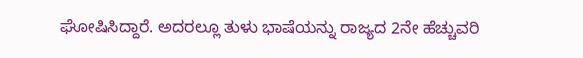ಘೋಷಿಸಿದ್ದಾರೆ. ಅದರಲ್ಲೂ ತುಳು ಭಾಷೆಯನ್ನು ರಾಜ್ಯದ 2ನೇ ಹೆಚ್ಚುವರಿ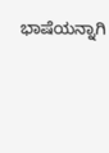ಭಾಷೆಯನ್ನಾಗಿ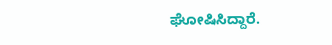ಘೋಷಿಸಿದ್ದಾರೆ.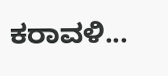ಕರಾವಳಿ...